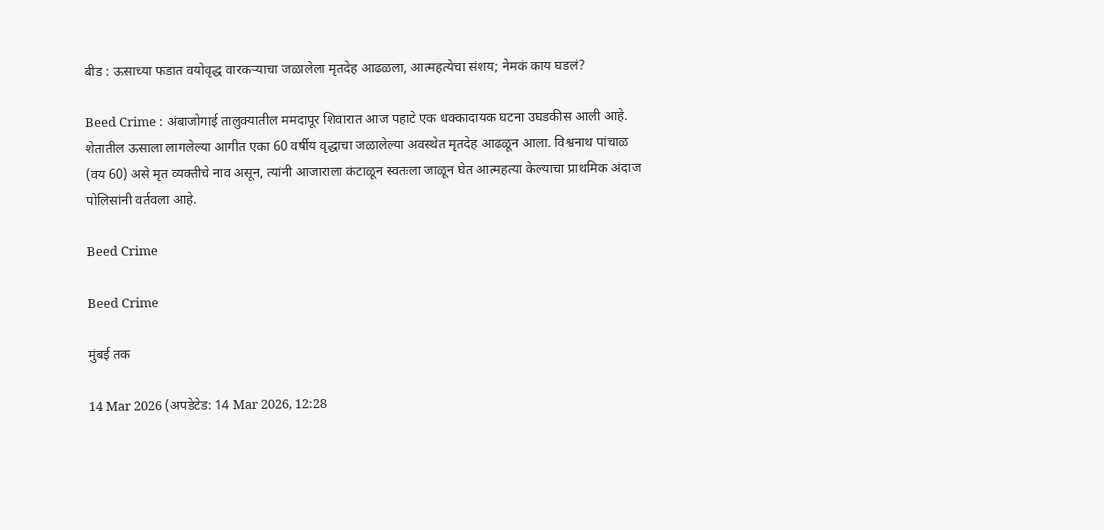बीड : ऊसाच्या फडात वयोवृद्ध वारकऱ्याचा जळालेला मृतदेह आढळला, आत्महत्येचा संशय; नेमकं काय घडलं?

Beed Crime : अंबाजोगाई तालुक्यातील ममदापूर शिवारात आज पहाटे एक धक्कादायक घटना उघडकीस आली आहे. शेतातील ऊसाला लागलेल्या आगीत एका 60 वर्षीय वृद्धाचा जळालेल्या अवस्थेत मृतदेह आढळून आला. विश्वनाथ पांचाळ (वय 60) असे मृत व्यक्तीचे नाव असून, त्यांनी आजाराला कंटाळून स्वतःला जाळून घेत आत्महत्या केल्याचा प्राथमिक अंदाज पोलिसांनी वर्तवला आहे.

Beed Crime

Beed Crime

मुंबई तक

14 Mar 2026 (अपडेटेड: 14 Mar 2026, 12:28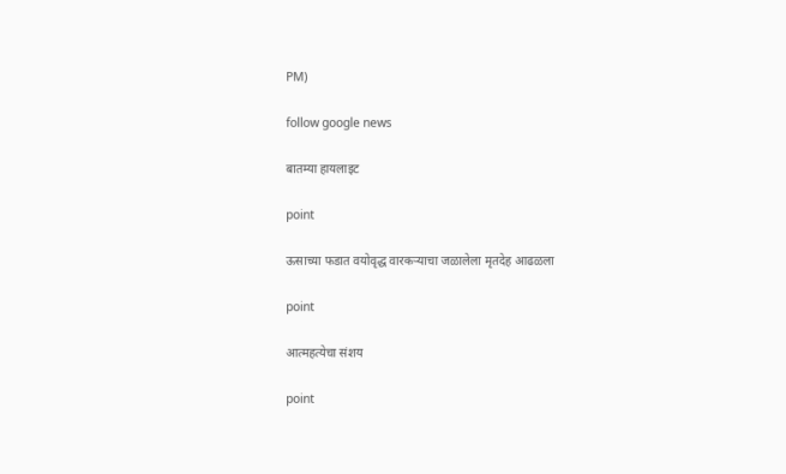PM)

follow google news

बातम्या हायलाइट

point

ऊसाच्या फडात वयोवृद्ध वारकऱ्याचा जळालेला मृतदेह आढळला

point

आत्महत्येचा संशय

point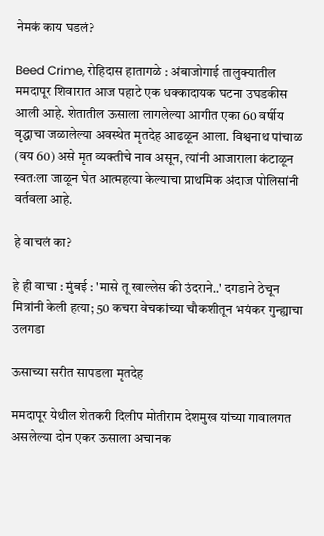नेमकं काय घडलं?

Beed Crime, रोहिदास हातागळे : अंबाजोगाई तालुक्यातील ममदापूर शिवारात आज पहाटे एक धक्कादायक घटना उघडकीस आली आहे. शेतातील ऊसाला लागलेल्या आगीत एका 60 वर्षीय वृद्धाचा जळालेल्या अवस्थेत मृतदेह आढळून आला. विश्वनाथ पांचाळ (वय 60) असे मृत व्यक्तीचे नाव असून, त्यांनी आजाराला कंटाळून स्वतःला जाळून घेत आत्महत्या केल्याचा प्राथमिक अंदाज पोलिसांनी वर्तवला आहे.

हे वाचलं का?

हे ही वाचा : मुंबई : 'मासे तू खाल्लेस की उंदराने..' दगडाने ठेचून मित्रांनी केली हत्या; 50 कचरा वेचकांच्या चौकशीतून भयंकर गुन्ह्याचा उलगडा

ऊसाच्या सरीत सापडला मृतदेह

ममदापूर येथील शेतकरी दिलीप मोतीराम देशमुख यांच्या गावालगत असलेल्या दोन एकर ऊसाला अचानक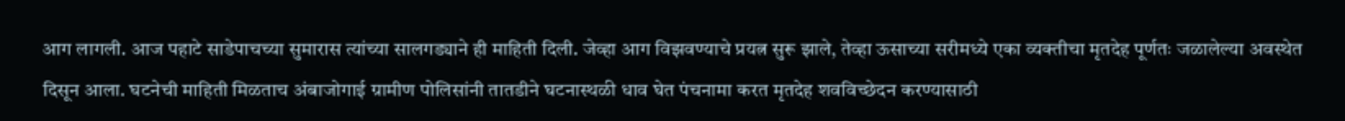आग लागली. आज पहाटे साडेपाचच्या सुमारास त्यांच्या सालगड्याने ही माहिती दिली. जेव्हा आग विझवण्याचे प्रयत्न सुरू झाले, तेव्हा ऊसाच्या सरीमध्ये एका व्यक्तीचा मृतदेह पूर्णतः जळालेल्या अवस्थेत दिसून आला. घटनेची माहिती मिळताच अंबाजोगाई ग्रामीण पोलिसांनी तातडीने घटनास्थळी धाव घेत पंचनामा करत मृतदेह शवविच्छेदन करण्यासाठी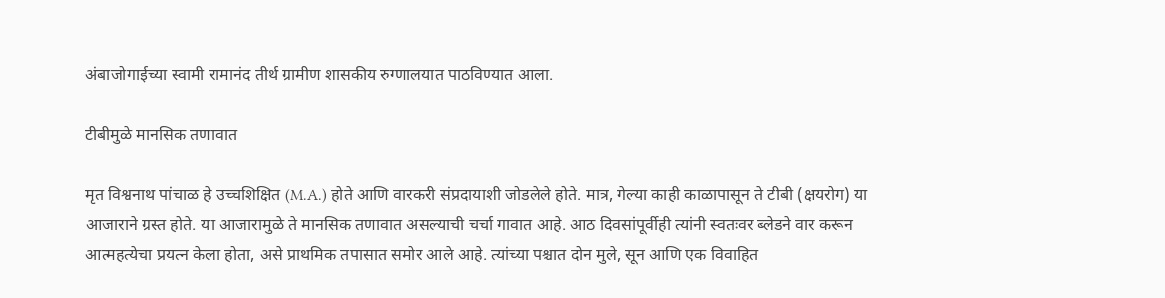अंबाजोगाईच्या स्वामी रामानंद तीर्थ ग्रामीण शासकीय रुग्णालयात पाठविण्यात आला.

टीबीमुळे मानसिक तणावात

मृत विश्वनाथ पांचाळ हे उच्चशिक्षित (M.A.) होते आणि वारकरी संप्रदायाशी जोडलेले होते. मात्र, गेल्या काही काळापासून ते टीबी (क्षयरोग) या आजाराने ग्रस्त होते. या आजारामुळे ते मानसिक तणावात असल्याची चर्चा गावात आहे. आठ दिवसांपूर्वीही त्यांनी स्वतःवर ब्लेडने वार करून आत्महत्येचा प्रयत्न केला होता, असे प्राथमिक तपासात समोर आले आहे. त्यांच्या पश्चात दोन मुले, सून आणि एक विवाहित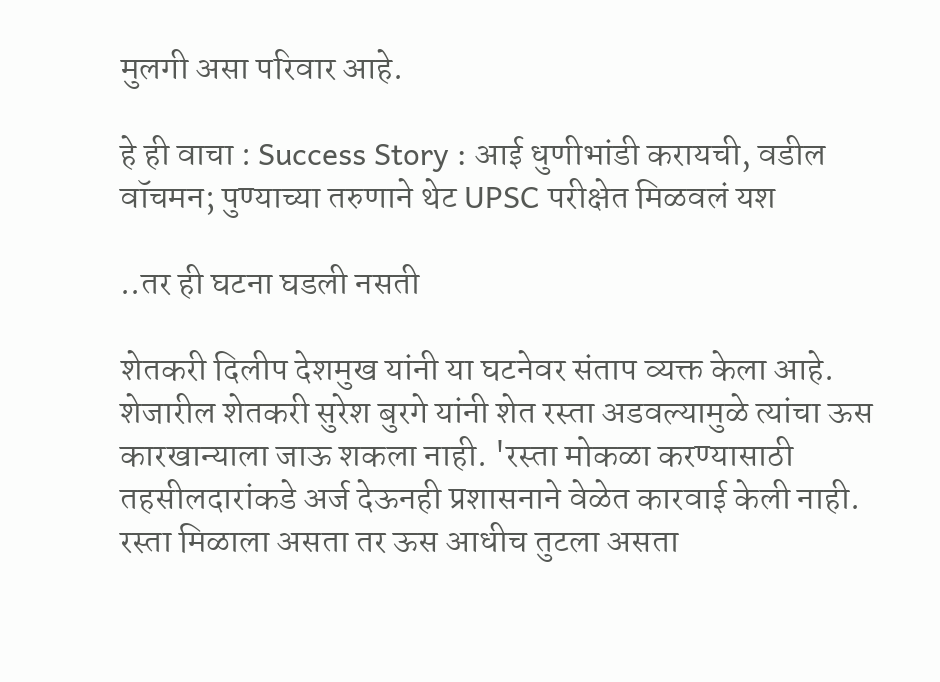मुलगी असा परिवार आहे.

हे ही वाचा : Success Story : आई धुणीभांडी करायची, वडील वॉचमन; पुण्याच्या तरुणाने थेट UPSC परीक्षेत मिळवलं यश

..तर ही घटना घडली नसती

शेतकरी दिलीप देशमुख यांनी या घटनेवर संताप व्यक्त केला आहे. शेजारील शेतकरी सुरेश बुरगे यांनी शेत रस्ता अडवल्यामुळे त्यांचा ऊस कारखान्याला जाऊ शकला नाही. 'रस्ता मोकळा करण्यासाठी तहसीलदारांकडे अर्ज देऊनही प्रशासनाने वेळेत कारवाई केली नाही. रस्ता मिळाला असता तर ऊस आधीच तुटला असता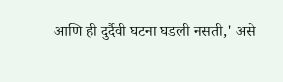आणि ही दुर्दैवी घटना घडली नसती,' असे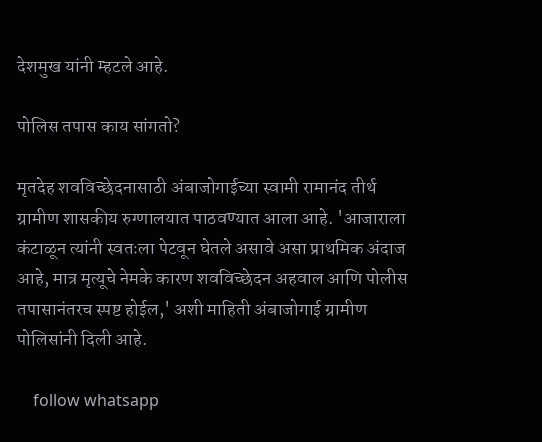देशमुख यांनी म्हटले आहे.

पोलिस तपास काय सांगतो?

मृतदेह शवविच्छेदनासाठी अंबाजोगाईच्या स्वामी रामानंद तीर्थ ग्रामीण शासकीय रुग्णालयात पाठवण्यात आला आहे. 'आजाराला कंटाळून त्यांनी स्वतःला पेटवून घेतले असावे असा प्राथमिक अंदाज आहे, मात्र मृत्यूचे नेमके कारण शवविच्छेदन अहवाल आणि पोलीस तपासानंतरच स्पष्ट होईल,' अशी माहिती अंबाजोगाई ग्रामीण पोलिसांनी दिली आहे.

    follow whatsapp